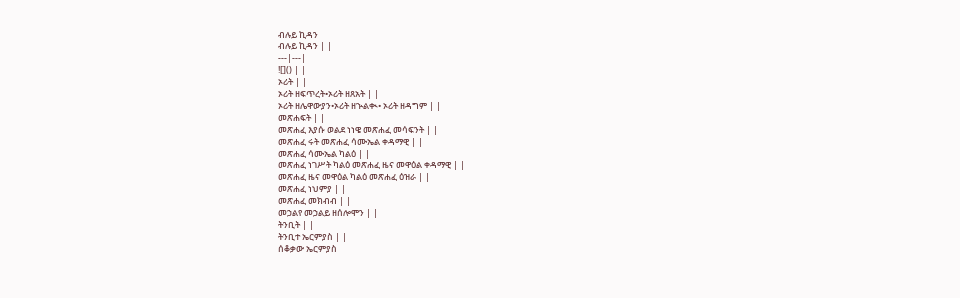ብሉይ ኪዳን
ብሉይ ኪዳን | |
---|---|
![]() | |
ኦሪት | |
ኦሪት ዘፍጥረት•ኦሪት ዘጸአት | |
ኦሪት ዘሌዋውያን•ኦሪት ዘኊልቊ• ኦሪት ዘዳግም | |
መጽሐፍት | |
መጽሐፈ እያሱ ወልደ ነነዌ መጽሐፈ መሳፍንት | |
መጽሐፈ ሩት መጽሐፈ ሳሙኤል ቀዳማዊ | |
መጽሐፈ ሳሙኤል ካልዕ | |
መጽሐፈ ነገሥት ካልዕ መጽሐፈ ዜና መዋዕል ቀዳማዊ | |
መጽሐፈ ዜና መዋዕል ካልዕ መጽሐፈ ዕዝራ | |
መጽሐፈ ነህምያ | |
መጽሐፈ መክብብ | |
መኃልየ መኃልይ ዘሰሎሞን | |
ትንቢት | |
ትንቢተ ኤርምያስ | |
ሰቆቃው ኤርምያስ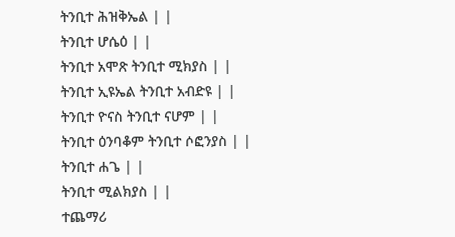ትንቢተ ሕዝቅኤል | |
ትንቢተ ሆሴዕ | |
ትንቢተ አሞጽ ትንቢተ ሚክያስ | |
ትንቢተ ኢዩኤል ትንቢተ አብድዩ | |
ትንቢተ ዮናስ ትንቢተ ናሆም | |
ትንቢተ ዕንባቆም ትንቢተ ሶፎንያስ | |
ትንቢተ ሐጌ | |
ትንቢተ ሚልክያስ | |
ተጨማሪ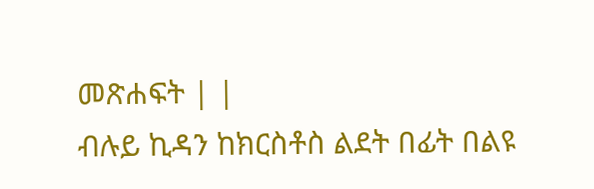መጽሐፍት | |
ብሉይ ኪዳን ከክርስቶስ ልደት በፊት በልዩ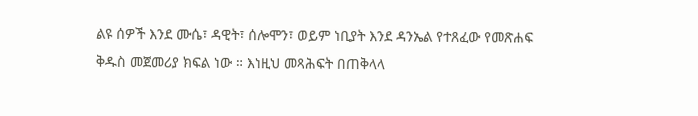ልዩ ሰዎች እንደ ሙሴ፣ ዳዊት፣ ሰሎሞን፣ ወይም ነቢያት እንደ ዳንኤል የተጸፈው የመጽሐፍ ቅዱስ መጀመሪያ ክፍል ነው ። እነዚህ መጻሕፍት በጠቅላላ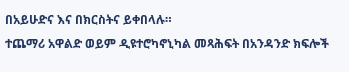በአይሁድና እና በክርስትና ይቀበላሉ።
ተጨማሪ አዋልድ ወይም ዲዩተሮካኖኒካል መጻሕፍት በአንዳንድ ክፍሎች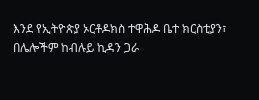እንደ የኢትዮጵያ ኦርቶዶክስ ተዋሕዶ ቤተ ክርስቲያን፣ በሌሎችም ከብሉይ ኪዳን ጋራ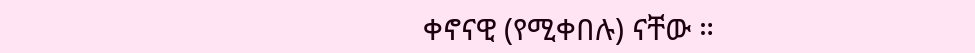ቀኖናዊ (የሚቀበሉ) ናቸው ።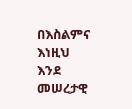በእስልምና እነዚህ እንደ መሠረታዊ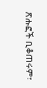ጽሑፎች ቢቆጠሩም፣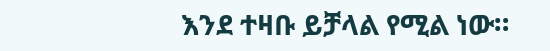እንደ ተዛቡ ይቻላል የሚል ነው።